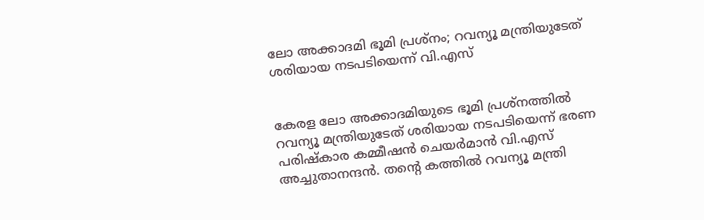ലോ അക്കാദമി ഭൂമി പ്രശ്‌നം; റവന്യൂ മന്ത്രിയുടേത് ശരിയായ നടപടിയെന്ന് വി.എസ്


കേരള ലോ അക്കാദമിയുടെ ഭൂമി പ്രശ്‌നത്തില്‍ റവന്യൂ മന്ത്രിയുടേത് ശരിയായ നടപടിയെന്ന് ഭരണ പരിഷ്‌കാര കമ്മീഷന്‍ ചെയര്‍മാന്‍ വി.എസ് അച്ചുതാനന്ദന്‍. തന്റെ കത്തില്‍ റവന്യൂ മന്ത്രി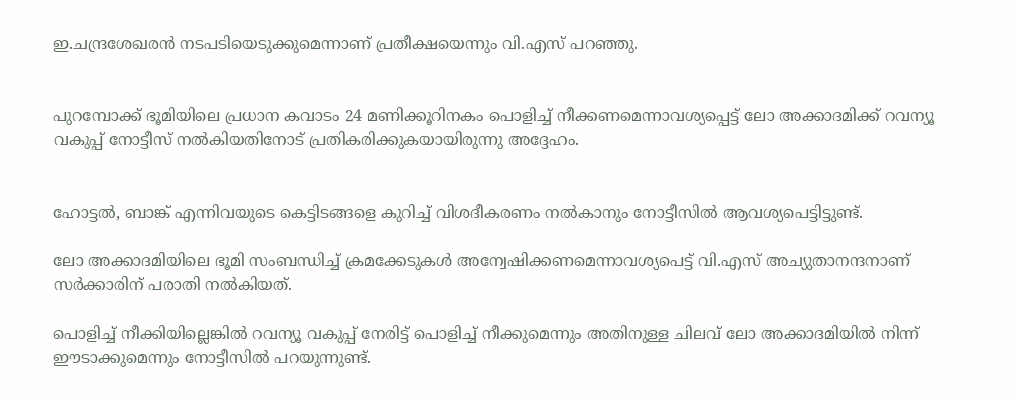ഇ.ചന്ദ്രശേഖരന്‍ നടപടിയെടുക്കുമെന്നാണ് പ്രതീക്ഷയെന്നും വി.എസ് പറഞ്ഞു.


പുറമ്പോക്ക് ഭൂമിയിലെ പ്രധാന കവാടം 24 മണിക്കൂറിനകം പൊളിച്ച് നീക്കണമെന്നാവശ്യപ്പെട്ട് ലോ അക്കാദമിക്ക് റവന്യൂ വകുപ്പ് നോട്ടീസ് നല്‍കിയതിനോട് പ്രതികരിക്കുകയായിരുന്നു അദ്ദേഹം.


ഹോട്ടല്‍, ബാങ്ക് എന്നിവയുടെ കെട്ടിടങ്ങളെ കുറിച്ച് വിശദീകരണം നല്‍കാനും നോട്ടീസില്‍ ആവശ്യപെട്ടിട്ടുണ്ട്.

ലോ അക്കാദമിയിലെ ഭൂമി സംബന്ധിച്ച് ക്രമക്കേടുകള്‍ അന്വേഷിക്കണമെന്നാവശ്യപെട്ട് വി.എസ് അച്യുതാനന്ദനാണ് സര്‍ക്കാരിന് പരാതി നല്‍കിയത്.

പൊളിച്ച് നീക്കിയില്ലെങ്കില്‍ റവന്യൂ വകുപ്പ് നേരിട്ട് പൊളിച്ച് നീക്കുമെന്നും അതിനുള്ള ചിലവ് ലോ അക്കാദമിയില്‍ നിന്ന് ഈടാക്കുമെന്നും നോട്ടീസില്‍ പറയുന്നുണ്ട്.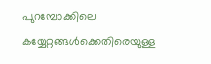പുറമ്പോക്കിലെ കയ്യേറ്റങ്ങള്‍ക്കെതിരെയുള്ള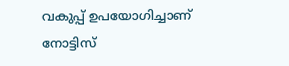വകുപ്പ് ഉപയോഗിച്ചാണ് നോട്ടിസ്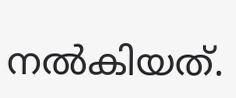നല്‍കിയത്.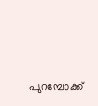പുറമ്പോക്ക്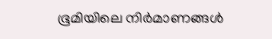ഭൂമിയിലെ നിര്‍മാണങ്ങള്‍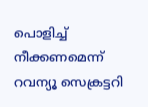പൊളിച്ച് നീക്കണമെന്ന് റവന്യൂ സെക്രട്ടറി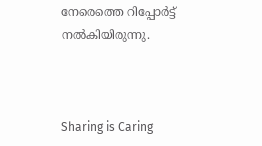നേരെത്തെ റിപ്പോര്‍ട്ട് നല്‍കിയിരുന്നു.



Sharing is Caring